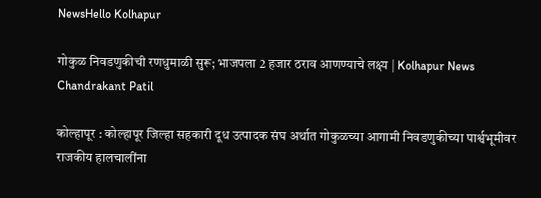NewsHello Kolhapur

गोकुळ निवडणुकीची रणधुमाळी सुरू; भाजपला 2 हजार ठराव आणण्याचे लक्ष्य | Kolhapur News Chandrakant Patil

कोल्हापूर : कोल्हापूर जिल्हा सहकारी दूध उत्पादक संघ अर्थात गोकुळच्या आगामी निवडणुकीच्या पार्श्वभूमीवर राजकीय हालचालींना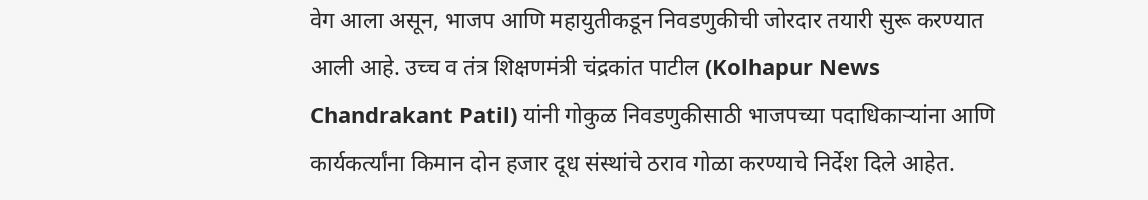वेग आला असून, भाजप आणि महायुतीकडून निवडणुकीची जोरदार तयारी सुरू करण्यात आली आहे. उच्च व तंत्र शिक्षणमंत्री चंद्रकांत पाटील (Kolhapur News Chandrakant Patil) यांनी गोकुळ निवडणुकीसाठी भाजपच्या पदाधिकाऱ्यांना आणि कार्यकर्त्यांना किमान दोन हजार दूध संस्थांचे ठराव गोळा करण्याचे निर्देश दिले आहेत.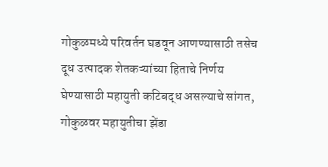गोकुळमध्ये परिवर्तन घडवून आणण्यासाठी तसेच दूध उत्पादक शेतकऱ्यांच्या हिताचे निर्णय घेण्यासाठी महायुती कटिबद्ध असल्याचे सांगत, गोकुळवर महायुतीचा झेंडा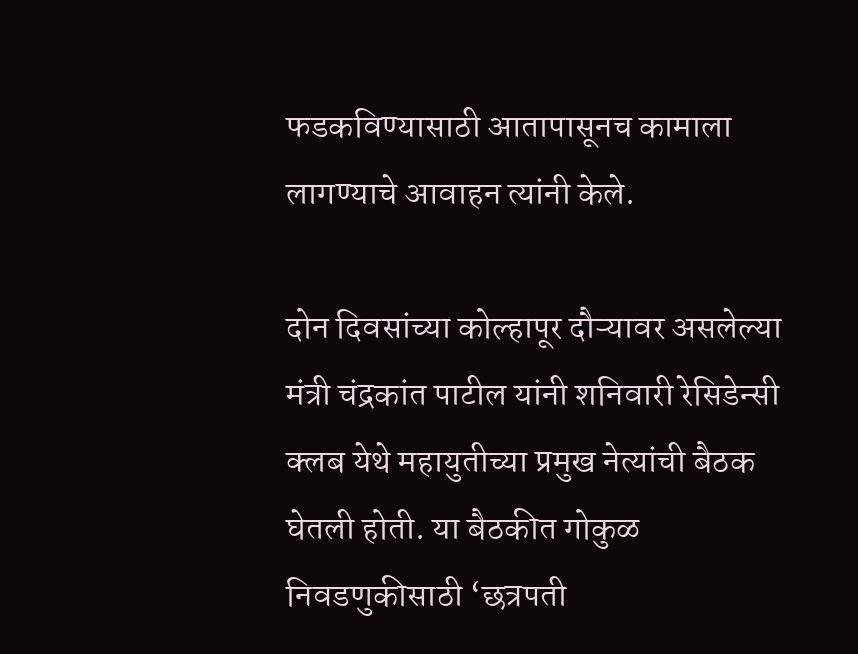फडकविण्यासाठी आतापासूनच कामाला लागण्याचे आवाहन त्यांनी केले.

दोन दिवसांच्या कोल्हापूर दौऱ्यावर असलेल्या मंत्री चंद्रकांत पाटील यांनी शनिवारी रेसिडेन्सी क्लब येथे महायुतीच्या प्रमुख नेत्यांची बैठक घेतली होती. या बैठकीत गोकुळ निवडणुकीसाठी ‘छत्रपती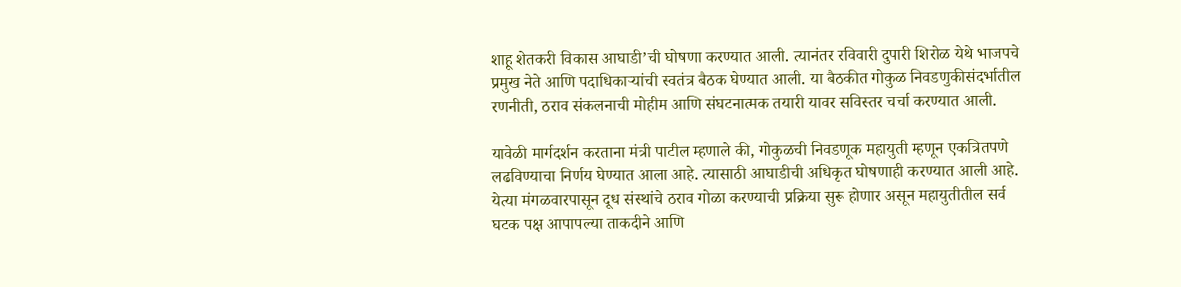शाहू शेतकरी विकास आघाडी’ची घोषणा करण्यात आली. त्यानंतर रविवारी दुपारी शिरोळ येथे भाजपचे प्रमुख नेते आणि पदाधिकाऱ्यांची स्वतंत्र बैठक घेण्यात आली. या बैठकीत गोकुळ निवडणुकीसंदर्भातील रणनीती, ठराव संकलनाची मोहीम आणि संघटनात्मक तयारी यावर सविस्तर चर्चा करण्यात आली.

यावेळी मार्गदर्शन करताना मंत्री पाटील म्हणाले की, गोकुळची निवडणूक महायुती म्हणून एकत्रितपणे लढविण्याचा निर्णय घेण्यात आला आहे. त्यासाठी आघाडीची अधिकृत घोषणाही करण्यात आली आहे. येत्या मंगळवारपासून दूध संस्थांचे ठराव गोळा करण्याची प्रक्रिया सुरू होणार असून महायुतीतील सर्व घटक पक्ष आपापल्या ताकदीने आणि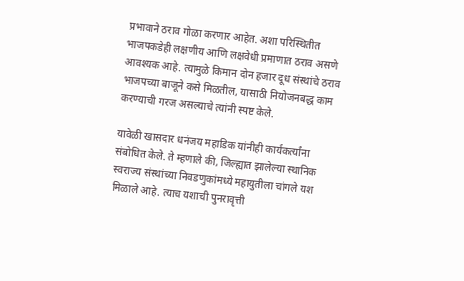प्रभावाने ठराव गोळा करणार आहेत. अशा परिस्थितीत भाजपकडेही लक्षणीय आणि लक्षवेधी प्रमाणात ठराव असणे आवश्यक आहे. त्यामुळे किमान दोन हजार दूध संस्थांचे ठराव भाजपच्या बाजूने कसे मिळतील, यासाठी नियोजनबद्ध काम करण्याची गरज असल्याचे त्यांनी स्पष्ट केले.

यावेळी खासदार धनंजय महाडिक यांनीही कार्यकर्त्यांना संबोधित केले. ते म्हणाले की, जिल्ह्यात झालेल्या स्थानिक स्वराज्य संस्थांच्या निवडणुकांमध्ये महायुतीला चांगले यश मिळाले आहे. त्याच यशाची पुनरावृत्ती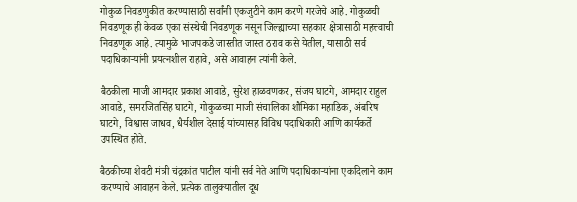गोकुळ निवडणुकीत करण्यासाठी सर्वांनी एकजुटीने काम करणे गरजेचे आहे. गोकुळची निवडणूक ही केवळ एका संस्थेची निवडणूक नसून जिल्ह्याच्या सहकार क्षेत्रासाठी महत्त्वाची निवडणूक आहे. त्यामुळे भाजपकडे जास्तीत जास्त ठराव कसे येतील, यासाठी सर्व पदाधिकाऱ्यांनी प्रयत्नशील राहावे, असे आवाहन त्यांनी केले.

बैठकीला माजी आमदार प्रकाश आवाडे, सुरेश हाळवणकर, संजय घाटगे, आमदार राहुल आवाडे, समरजितसिंह घाटगे, गोकुळच्या माजी संचालिका शौमिका महाडिक, अंबरिष घाटगे, विश्वास जाधव, धैर्यशील देसाई यांच्यासह विविध पदाधिकारी आणि कार्यकर्ते उपस्थित होते.

बैठकीच्या शेवटी मंत्री चंद्रकांत पाटील यांनी सर्व नेते आणि पदाधिकाऱ्यांना एकदिलाने काम करण्याचे आवाहन केले. प्रत्येक तालुक्यातील दूध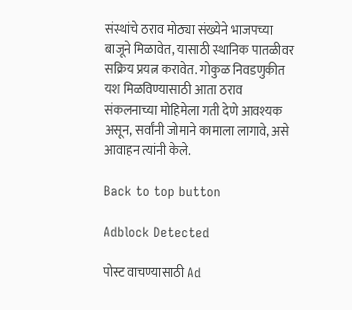संस्थांचे ठराव मोठ्या संख्येने भाजपच्या बाजूने मिळावेत, यासाठी स्थानिक पातळीवर सक्रिय प्रयत्न करावेत. गोकुळ निवडणुकीत यश मिळविण्यासाठी आता ठराव संकलनाच्या मोहिमेला गती देणे आवश्यक असून, सर्वांनी जोमाने कामाला लागावे, असे आवाहन त्यांनी केले.

Back to top button

Adblock Detected

पोस्ट वाचण्यासाठी Ad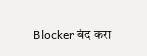Blocker बंद करा